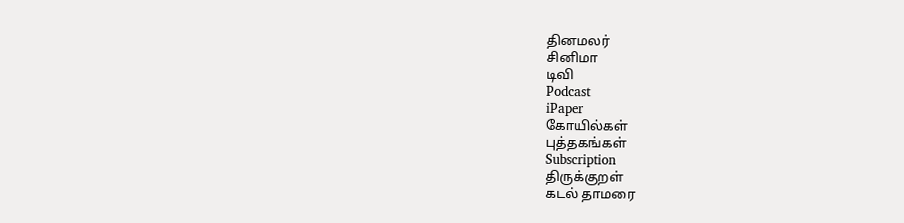தினமலர்
சினிமா
டிவி
Podcast
iPaper
கோயில்கள்
புத்தகங்கள்
Subscription
திருக்குறள்
கடல் தாமரை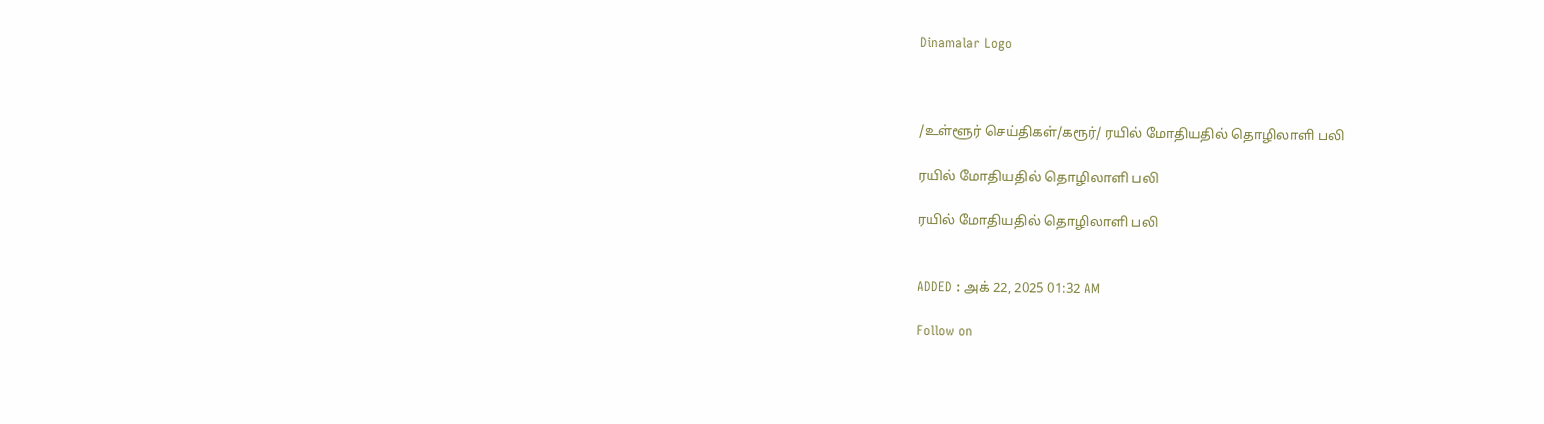Dinamalar Logo



/உள்ளூர் செய்திகள்/கரூர்/ ரயில் மோதியதில் தொழிலாளி பலி

ரயில் மோதியதில் தொழிலாளி பலி

ரயில் மோதியதில் தொழிலாளி பலி


ADDED : அக் 22, 2025 01:32 AM

Follow on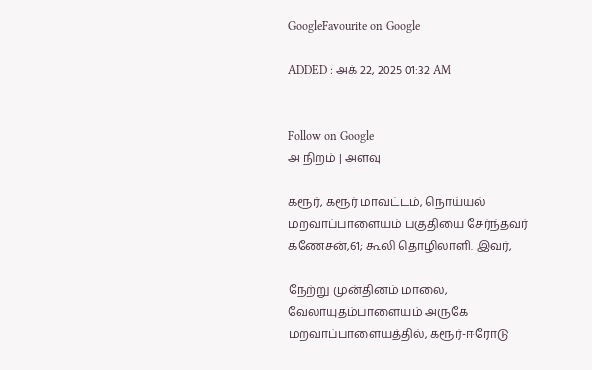GoogleFavourite on Google

ADDED : அக் 22, 2025 01:32 AM


Follow on Google
அ நிறம் | அளவு

கரூர், கரூர் மாவட்டம், நொய்யல் மறவாப்பாளையம் பகுதியை சேர்ந்தவர் கணேசன்,61; கூலி தொழிலாளி. இவர்,

நேற்று முன்தினம் மாலை, வேலாயுதம்பாளையம் அருகே மறவாப்பாளையத்தில், கரூர்-ஈரோடு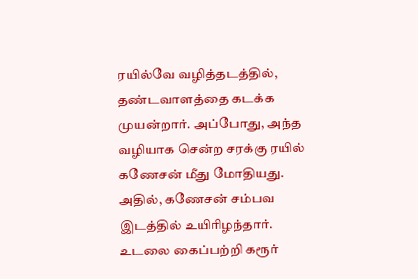ரயில்வே வழித்தடத்தில், தண்டவாளத்தை கடக்க முயன்றார். அப்போது, அந்த வழியாக சென்ற சரக்கு ரயில் கணேசன் மீது மோதியது. அதில், கணேசன் சம்பவ இடத்தில் உயிரிழந்தார். உடலை கைப்பற்றி கரூர்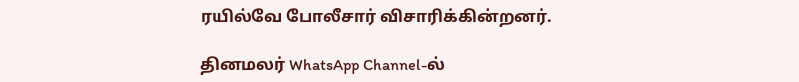ரயில்வே போலீசார் விசாரிக்கின்றனர்.

தினமலர் WhatsApp Channel-ல்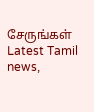சேருங்கள்
Latest Tamil news,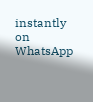instantly on WhatsApp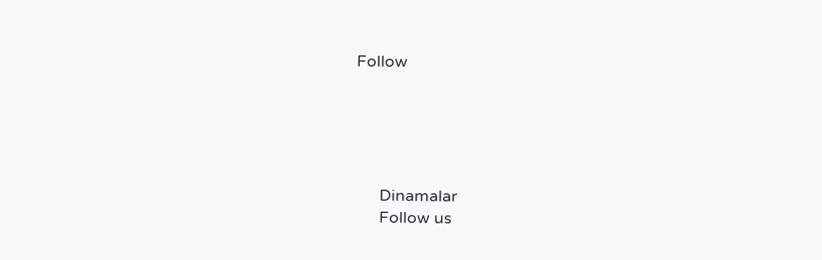Follow





      Dinamalar
      Follow us